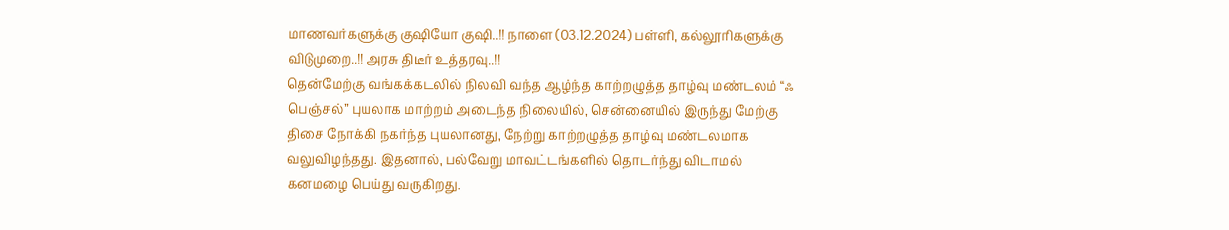மாணவர்களுக்கு குஷியோ குஷி..!! நாளை (03.12.2024) பள்ளி, கல்லூரிகளுக்கு விடுமுறை..!! அரசு திடீர் உத்தரவு..!!
தென்மேற்கு வங்கக்கடலில் நிலவி வந்த ஆழ்ந்த காற்றழுத்த தாழ்வு மண்டலம் “ஃ பெஞ்சல்” புயலாக மாற்றம் அடைந்த நிலையில், சென்னையில் இருந்து மேற்கு திசை நோக்கி நகர்ந்த புயலானது, நேற்று காற்றழுத்த தாழ்வு மண்டலமாக வலுவிழந்தது. இதனால், பல்வேறு மாவட்டங்களில் தொடர்ந்து விடாமல் கனமழை பெய்து வருகிறது.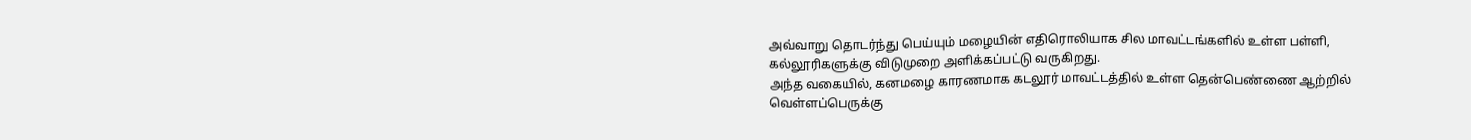அவ்வாறு தொடர்ந்து பெய்யும் மழையின் எதிரொலியாக சில மாவட்டங்களில் உள்ள பள்ளி, கல்லூரிகளுக்கு விடுமுறை அளிக்கப்பட்டு வருகிறது.
அந்த வகையில், கனமழை காரணமாக கடலூர் மாவட்டத்தில் உள்ள தென்பெண்ணை ஆற்றில் வெள்ளப்பெருக்கு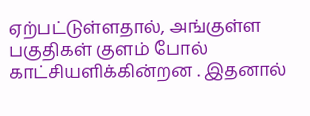ஏற்பட்டுள்ளதால், அங்குள்ள பகுதிகள் குளம் போல் காட்சியளிக்கின்றன . இதனால்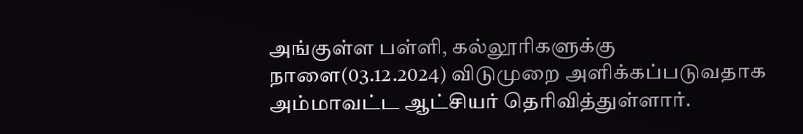அங்குள்ள பள்ளி, கல்லூரிகளுக்கு நாளை(03.12.2024) விடுமுறை அளிக்கப்படுவதாக அம்மாவட்ட ஆட்சியர் தெரிவித்துள்ளார்.